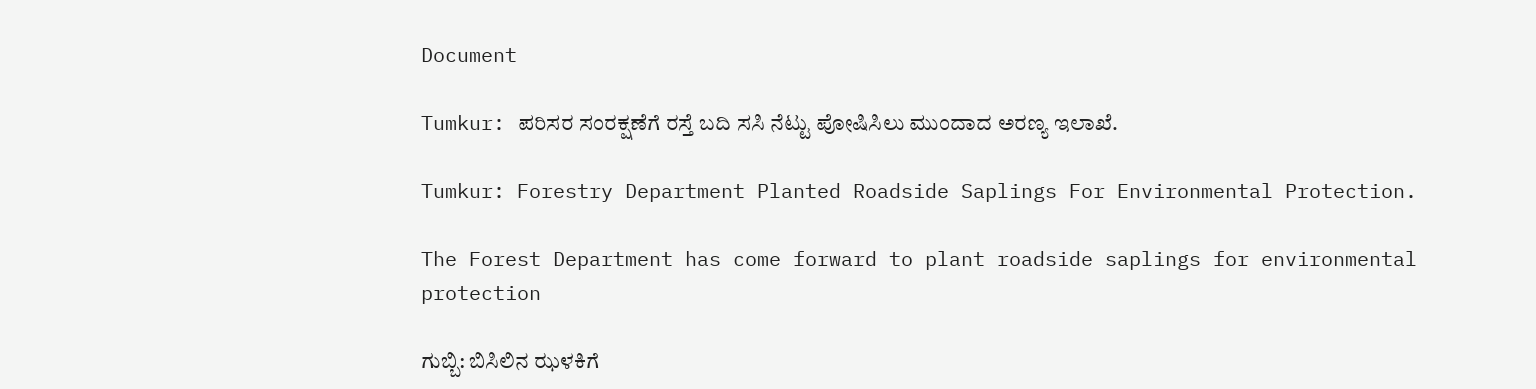Document

Tumkur: ಪರಿಸರ ಸಂರಕ್ಷಣೆಗೆ ರಸ್ತೆ ಬದಿ ಸಸಿ ನೆಟ್ಟು ಪೋಷಿಸಿಲು ಮುಂದಾದ ಅರಣ್ಯ ಇಲಾಖೆ.

Tumkur: Forestry Department Planted Roadside Saplings For Environmental Protection.

The Forest Department has come forward to plant roadside saplings for environmental protection

ಗುಬ್ಬಿ: ಬಿಸಿಲಿನ ಝಳಕಿಗೆ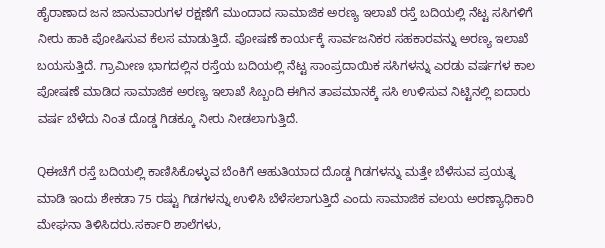ಹೈರಾಣಾದ ಜನ ಜಾನುವಾರುಗಳ ರಕ್ಷಣೆಗೆ ಮುಂದಾದ ಸಾಮಾಜಿಕ ಅರಣ್ಯ ಇಲಾಖೆ ರಸ್ತೆ ಬದಿಯಲ್ಲಿ ನೆಟ್ಟ ಸಸಿಗಳಿಗೆ ನೀರು ಹಾಕಿ ಪೋಷಿಸುವ ಕೆಲಸ ಮಾಡುತ್ತಿದೆ. ಪೋಷಣೆ ಕಾರ್ಯಕ್ಕೆ ಸಾರ್ವಜನಿಕರ ಸಹಕಾರವನ್ನು ಅರಣ್ಯ ಇಲಾಖೆ ಬಯಸುತ್ತಿದೆ. ಗ್ರಾಮೀಣ ಭಾಗದಲ್ಲಿನ ರಸ್ತೆಯ ಬದಿಯಲ್ಲಿ ನೆಟ್ಟ ಸಾಂಪ್ರದಾಯಿಕ ಸಸಿಗಳನ್ನು ಎರಡು ವರ್ಷಗಳ ಕಾಲ ಪೋಷಣೆ ಮಾಡಿದ ಸಾಮಾಜಿಕ ಅರಣ್ಯ ಇಲಾಖೆ ಸಿಬ್ಬಂದಿ ಈಗಿನ ತಾಪಮಾನಕ್ಕೆ ಸಸಿ ಉಳಿಸುವ ನಿಟ್ಟಿನಲ್ಲಿ ಐದಾರು ವರ್ಷ ಬೆಳೆದು ನಿಂತ ದೊಡ್ಡ ಗಿಡಕ್ಕೂ ನೀರು ನೀಡಲಾಗುತ್ತಿದೆ.

Qಈಚೆಗೆ ರಸ್ತೆ ಬದಿಯಲ್ಲಿ ಕಾಣಿಸಿಕೊಳ್ಳುವ ಬೆಂಕಿಗೆ ಆಹುತಿಯಾದ ದೊಡ್ಡ ಗಿಡಗಳನ್ನು ಮತ್ತೇ ಬೆಳೆಸುವ ಪ್ರಯತ್ನ ಮಾಡಿ ಇಂದು ಶೇಕಡಾ 75 ರಷ್ಟು ಗಿಡಗಳನ್ನು ಉಳಿಸಿ ಬೆಳೆಸಲಾಗುತ್ತಿದೆ ಎಂದು ಸಾಮಾಜಿಕ ವಲಯ ಅರಣ್ಯಾಧಿಕಾರಿ ಮೇಘನಾ ತಿಳಿಸಿದರು.ಸರ್ಕಾರಿ ಶಾಲೆಗಳು,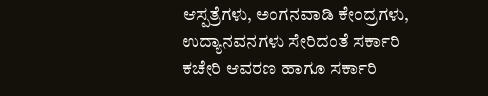ಆಸ್ಪತ್ರೆಗಳು, ಅಂಗನವಾಡಿ ಕೇಂದ್ರಗಳು, ಉದ್ಯಾನವನಗಳು ಸೇರಿದಂತೆ ಸರ್ಕಾರಿ ಕಚೇರಿ ಆವರಣ ಹಾಗೂ ಸರ್ಕಾರಿ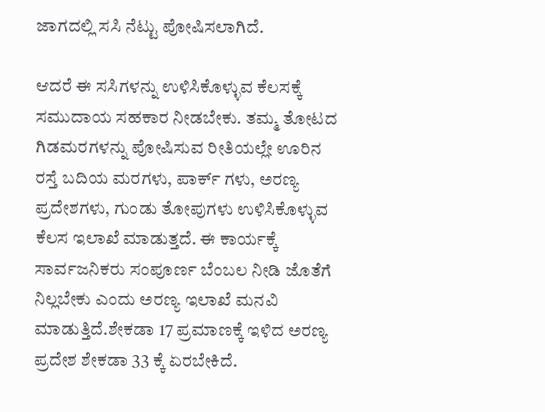ಜಾಗದಲ್ಲಿ ಸಸಿ ನೆಟ್ಟು ಪೋಷಿಸಲಾಗಿದೆ.

ಆದರೆ ಈ ಸಸಿಗಳನ್ನು ಉಳಿಸಿಕೊಳ್ಳುವ ಕೆಲಸಕ್ಕೆ ಸಮುದಾಯ ಸಹಕಾರ ನೀಡಬೇಕು. ತಮ್ಮ ತೋಟದ ಗಿಡಮರಗಳನ್ನು ಪೋಷಿಸುವ ರೀತಿಯಲ್ಲೇ ಊರಿನ ರಸ್ತೆ ಬದಿಯ ಮರಗಳು, ಪಾರ್ಕ್ ಗಳು, ಅರಣ್ಯ ಪ್ರದೇಶಗಳು, ಗುಂಡು ತೋಪುಗಳು ಉಳಿಸಿಕೊಳ್ಳುವ ಕೆಲಸ ಇಲಾಖೆ ಮಾಡುತ್ತದೆ. ಈ ಕಾರ್ಯಕ್ಕೆ ಸಾರ್ವಜನಿಕರು ಸಂಪೂರ್ಣ ಬೆಂಬಲ ನೀಡಿ ಜೊತೆಗೆ ನಿಲ್ಲಬೇಕು ಎಂದು ಅರಣ್ಯ ಇಲಾಖೆ ಮನವಿ ಮಾಡುತ್ತಿದೆ.ಶೇಕಡಾ 17 ಪ್ರಮಾಣಕ್ಕೆ ಇಳಿದ ಅರಣ್ಯ ಪ್ರದೇಶ ಶೇಕಡಾ 33 ಕ್ಕೆ ಏರಬೇಕಿದೆ.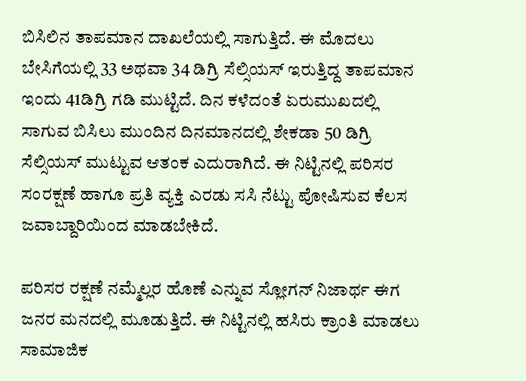ಬಿಸಿಲಿನ ತಾಪಮಾನ ದಾಖಲೆಯಲ್ಲಿ ಸಾಗುತ್ತಿದೆ. ಈ ಮೊದಲು ಬೇಸಿಗೆಯಲ್ಲಿ 33 ಅಥವಾ 34 ಡಿಗ್ರಿ ಸೆಲ್ಸಿಯಸ್ ಇರುತ್ತಿದ್ದ ತಾಪಮಾನ ಇಂದು 41ಡಿಗ್ರಿ ಗಡಿ ಮುಟ್ಟಿದೆ. ದಿನ ಕಳೆದಂತೆ ಏರುಮುಖದಲ್ಲಿ ಸಾಗುವ ಬಿಸಿಲು ಮುಂದಿನ ದಿನಮಾನದಲ್ಲಿ ಶೇಕಡಾ 50 ಡಿಗ್ರಿ ಸೆಲ್ಸಿಯಸ್ ಮುಟ್ಟುವ ಆತಂಕ ಎದುರಾಗಿದೆ. ಈ ನಿಟ್ಟಿನಲ್ಲಿ ಪರಿಸರ ಸಂರಕ್ಷಣೆ ಹಾಗೂ ಪ್ರತಿ ವ್ಯಕ್ತಿ ಎರಡು ಸಸಿ ನೆಟ್ಟು ಪೋಷಿಸುವ ಕೆಲಸ ಜವಾಬ್ದಾರಿಯಿಂದ ಮಾಡಬೇಕಿದೆ.

ಪರಿಸರ ರಕ್ಷಣೆ ನಮ್ಮೆಲ್ಲರ ಹೊಣೆ ಎನ್ನುವ ಸ್ಲೋಗನ್ ನಿಜಾರ್ಥ ಈಗ ಜನರ ಮನದಲ್ಲಿ ಮೂಡುತ್ತಿದೆ. ಈ ನಿಟ್ಟಿನಲ್ಲಿ ಹಸಿರು ಕ್ರಾಂತಿ ಮಾಡಲು ಸಾಮಾಜಿಕ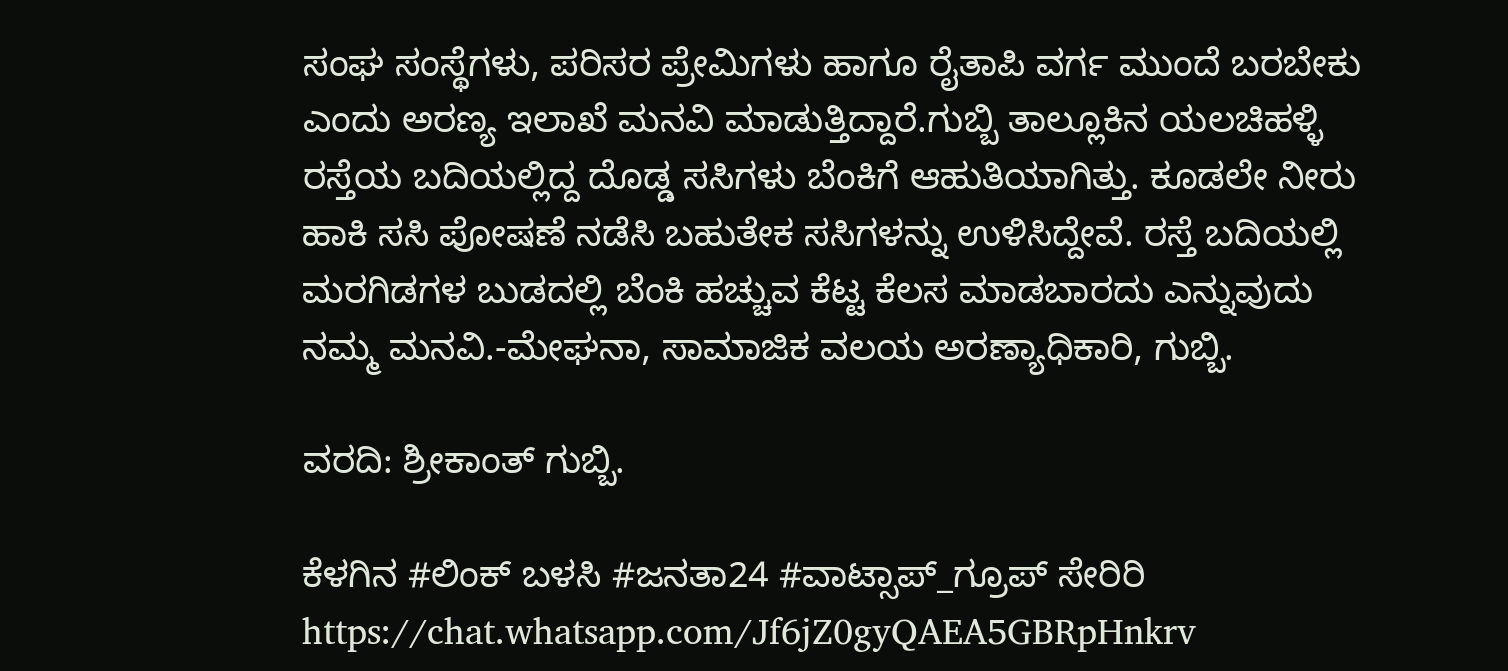ಸಂಘ ಸಂಸ್ಥೆಗಳು, ಪರಿಸರ ಪ್ರೇಮಿಗಳು ಹಾಗೂ ರೈತಾಪಿ ವರ್ಗ ಮುಂದೆ ಬರಬೇಕು ಎಂದು ಅರಣ್ಯ ಇಲಾಖೆ ಮನವಿ ಮಾಡುತ್ತಿದ್ದಾರೆ.ಗುಬ್ಬಿ ತಾಲ್ಲೂಕಿನ ಯಲಚಿಹಳ್ಳಿ ರಸ್ತೆಯ ಬದಿಯಲ್ಲಿದ್ದ ದೊಡ್ಡ ಸಸಿಗಳು ಬೆಂಕಿಗೆ ಆಹುತಿಯಾಗಿತ್ತು. ಕೂಡಲೇ ನೀರು ಹಾಕಿ ಸಸಿ ಪೋಷಣೆ ನಡೆಸಿ ಬಹುತೇಕ ಸಸಿಗಳನ್ನು ಉಳಿಸಿದ್ದೇವೆ. ರಸ್ತೆ ಬದಿಯಲ್ಲಿ ಮರಗಿಡಗಳ ಬುಡದಲ್ಲಿ ಬೆಂಕಿ ಹಚ್ಚುವ ಕೆಟ್ಟ ಕೆಲಸ ಮಾಡಬಾರದು ಎನ್ನುವುದು ನಮ್ಮ ಮನವಿ.-ಮೇಘನಾ, ಸಾಮಾಜಿಕ ವಲಯ ಅರಣ್ಯಾಧಿಕಾರಿ, ಗುಬ್ಬಿ.

ವರದಿ: ಶ್ರೀಕಾಂತ್ ಗುಬ್ಬಿ.

ಕೆಳಗಿನ #ಲಿಂಕ್ ಬಳಸಿ #ಜನತಾ24 #ವಾಟ್ಸಾಪ್_ಗ್ರೂಪ್ ಸೇರಿರಿ https://chat.whatsapp.com/Jf6jZ0gyQAEA5GBRpHnkrv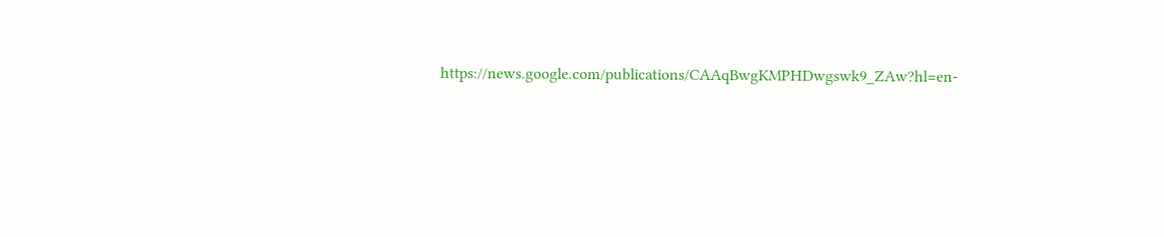https://news.google.com/publications/CAAqBwgKMPHDwgswk9_ZAw?hl=en-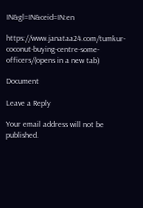IN&gl=IN&ceid=IN:en

https://www.janataa24.com/tumkur-coconut-buying-centre-some-officers/(opens in a new tab)

Document

Leave a Reply

Your email address will not be published.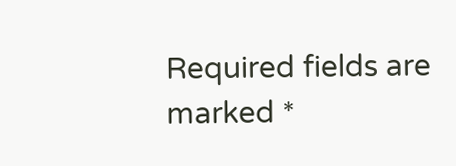Required fields are marked *